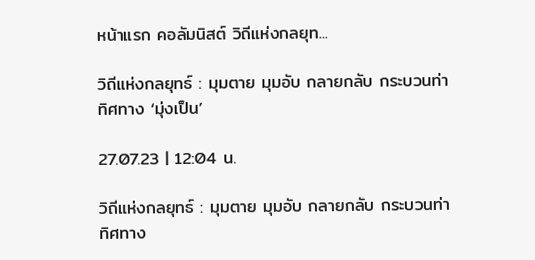หน้าแรก คอลัมนิสต์ วิถีแห่งกลยุท...

วิถีแห่งกลยุทธ์ : มุมตาย มุมอับ กลายกลับ กระบวนท่า ทิศทาง ‘มุ่งเป็น’

27.07.23 | 12:04 น.

วิถีแห่งกลยุทธ์ : มุมตาย มุมอับ กลายกลับ กระบวนท่า ทิศทาง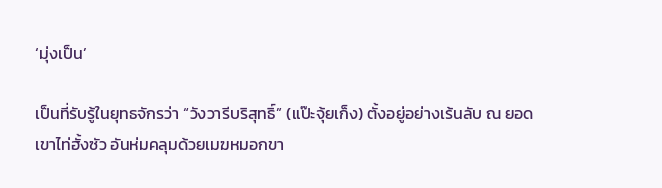‘มุ่งเป็น’

เป็นที่รับรู้ในยุทธจักรว่า “วังวารีบริสุทธิ์” (แป๊ะจุ้ยเก็ง) ตั้งอยู่อย่างเร้นลับ ณ ยอดเขาไท่ฮั้งซัว อันห่มคลุมด้วยเมฆหมอกขา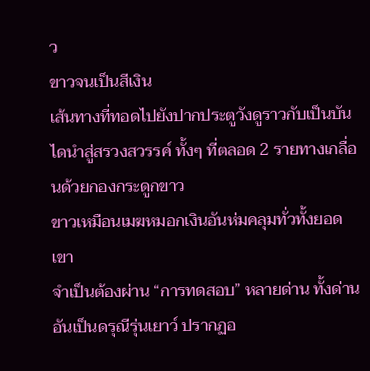ว
ขาวจนเป็นสีเงิน
เส้นทางที่ทอดไปยังปากประตูวังดูราวกับเป็นบันไดนำสู่สรวงสวรรค์ ทั้งๆ ที่ตลอด 2 รายทางเกลื่อนด้วยกองกระดูกขาว
ขาวเหมือนเมฆหมอกเงินอันห่มคลุมทั่วทั้งยอดเขา
จำเป็นต้องผ่าน “การทดสอบ” หลายด่าน ทั้งด่านอันเป็นดรุณีรุ่นเยาว์ ปรากฏอ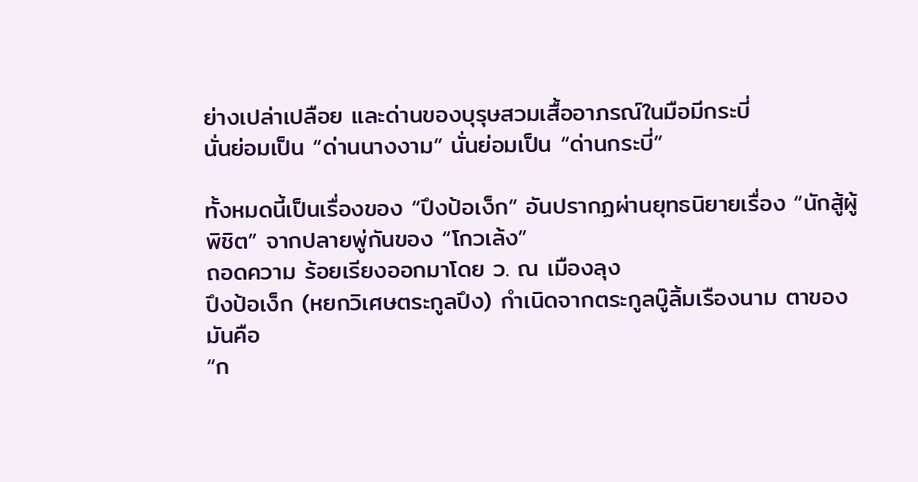ย่างเปล่าเปลือย และด่านของบุรุษสวมเสื้ออาภรณ์ในมือมีกระบี่
นั่นย่อมเป็น “ด่านนางงาม” นั่นย่อมเป็น “ด่านกระบี่”

ทั้งหมดนี้เป็นเรื่องของ “ปึงป้อเง็ก” อันปรากฏผ่านยุทธนิยายเรื่อง “นักสู้ผู้พิชิต” จากปลายพู่กันของ “โกวเล้ง”
ถอดความ ร้อยเรียงออกมาโดย ว. ณ เมืองลุง
ปึงป้อเง็ก (หยกวิเศษตระกูลปึง) กำเนิดจากตระกูลบู๊ลิ้มเรืองนาม ตาของมันคือ
“ก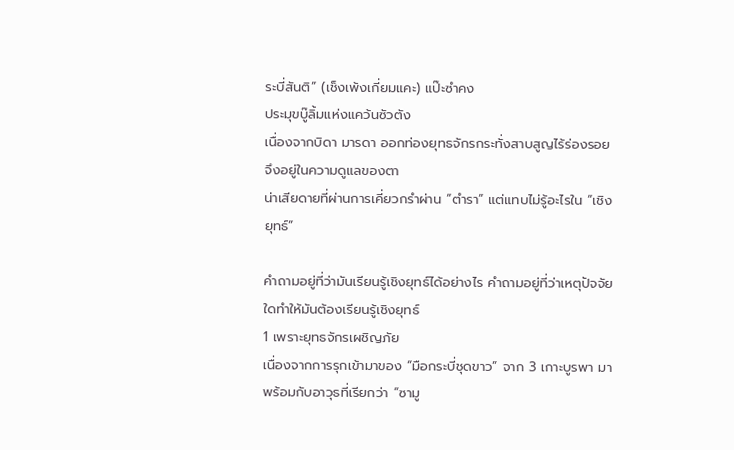ระบี่สันติ” (เช็งเพ้งเกี่ยมแคะ) แป๊ะซำคง
ประมุขบู๊ลิ้มแห่งแคว้นซัวตัง
เนื่องจากบิดา มารดา ออกท่องยุทธจักรกระทั่งสาบสูญไร้ร่องรอย จึงอยู่ในความดูแลของตา
น่าเสียดายที่ผ่านการเคี่ยวกรำผ่าน “ตำรา” แต่แทบไม่รู้อะไรใน “เชิงยุทธ์”

คำถามอยู่ที่ว่ามันเรียนรู้เชิงยุทธ์ได้อย่างไร คำถามอยู่ที่ว่าเหตุปัจจัยใดทำให้มันต้องเรียนรู้เชิงยุทธ์
1 เพราะยุทธจักรเผชิญภัย
เนื่องจากการรุกเข้ามาของ “มือกระบี่ชุดขาว” จาก 3 เกาะบูรพา มาพร้อมกับอาวุธที่เรียกว่า “ซามู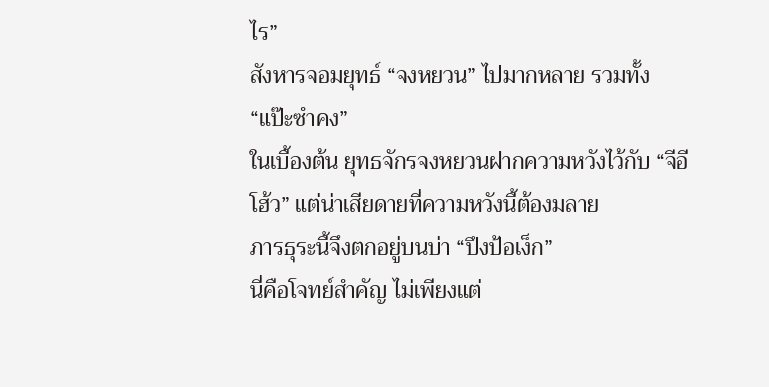ไร”
สังหารจอมยุทธ์ “จงหยวน” ไปมากหลาย รวมทั้ง “แป๊ะซำคง”
ในเบื้องต้น ยุทธจักรจงหยวนฝากความหวังไว้กับ “จีอีโฮ้ว” แต่น่าเสียดายที่ความหวังนี้ต้องมลาย
ภารธุระนี้จึงตกอยู่บนบ่า “ปึงป้อเง็ก”
นี่คือโจทย์สำคัญ ไม่เพียงแต่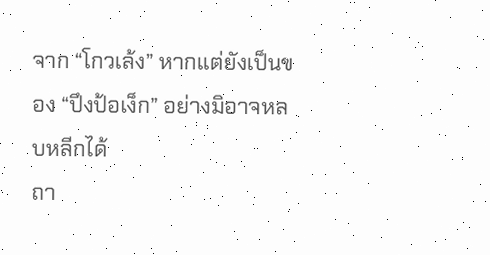จาก “โกวเล้ง” หากแต่ยังเป็นของ “ปึงป้อเง็ก” อย่างมิอาจหลบหลีกได้
ถา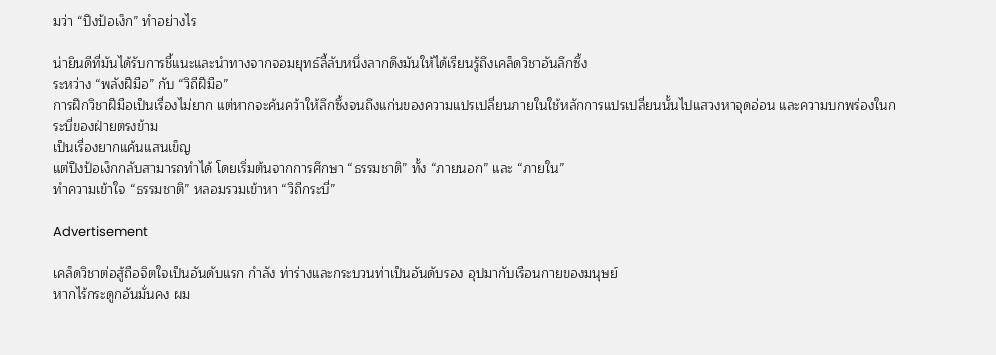มว่า “ปึงป้อเง็ก” ทำอย่างไร

น่ายินดีที่มันได้รับการชี้แนะและนำทางจากจอมยุทธ์ลี้ลับหนึ่งลากดึงมันให้ได้เรียนรู้ถึงเคล็ดวิชาอันลึกซึ้ง
ระหว่าง “พลังฝีมือ” กับ “วิถีฝีมือ”
การฝึกวิชาฝีมือเป็นเรื่องไม่ยาก แต่หากจะค้นคว้าให้ลึกซึ้งจนถึงแก่นของความแปรเปลี่ยนภายในใช้หลักการแปรเปลี่ยนนั้นไปแสวงหาจุดอ่อน และความบกพร่องในกระบี่ของฝ่ายตรงข้าม
เป็นเรื่องยากแค้นแสนเข็ญ
แต่ปึงป้อเง็กกลับสามารถทำได้ โดยเริ่มต้นจากการศึกษา “ธรรมชาติ” ทั้ง “ภายนอก” และ “ภายใน”
ทำความเข้าใจ “ธรรมชาติ” หลอมรวมเข้าหา “วิถีกระบี่”

Advertisement

เคล็ดวิชาต่อสู้ถือจิตใจเป็นอันดับแรก กำลัง ท่าร่างและกระบวนท่าเป็นอันดับรอง อุปมากับเรือนกายของมนุษย์
หากไร้กระดูกอันมั่นคง ผม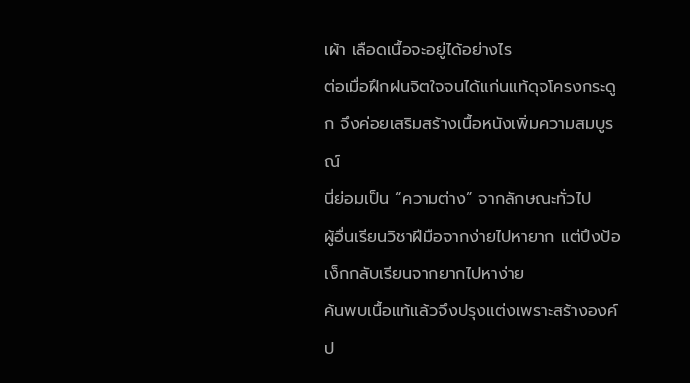เผ้า เลือดเนื้อจะอยู่ได้อย่างไร
ต่อเมื่อฝึกฝนจิตใจจนได้แก่นแท้ดุจโครงกระดูก จึงค่อยเสริมสร้างเนื้อหนังเพิ่มความสมบูรณ์
นี่ย่อมเป็น “ความต่าง” จากลักษณะทั่วไป
ผู้อื่นเรียนวิชาฝีมือจากง่ายไปหายาก แต่ปึงป้อเง็กกลับเรียนจากยากไปหาง่าย
ค้นพบเนื้อแท้แล้วจึงปรุงแต่งเพราะสร้างองค์ป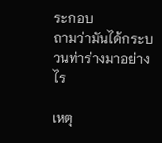ระกอบ
ถามว่ามันได้กระบวนท่าร่างมาอย่างไร

เหตุ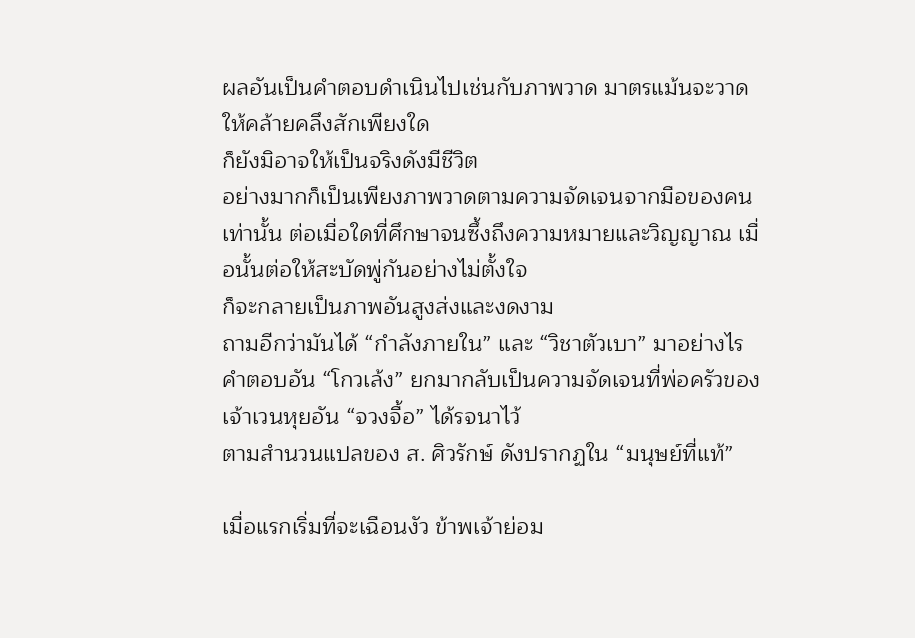ผลอันเป็นคำตอบดำเนินไปเช่นกับภาพวาด มาตรแม้นจะวาดให้คล้ายคลึงสักเพียงใด
ก็ยังมิอาจให้เป็นจริงดังมีชีวิต
อย่างมากก็เป็นเพียงภาพวาดตามความจัดเจนจากมือของคนเท่านั้น ต่อเมื่อใดที่ศึกษาจนซึ้งถึงความหมายและวิญญาณ เมื่อนั้นต่อให้สะบัดพู่กันอย่างไม่ตั้งใจ
ก็จะกลายเป็นภาพอันสูงส่งและงดงาม
ถามอีกว่ามันได้ “กำลังภายใน” และ “วิชาตัวเบา” มาอย่างไร
คำตอบอัน “โกวเล้ง” ยกมากลับเป็นความจัดเจนที่พ่อครัวของเจ้าเวนหุยอัน “จวงจื้อ” ได้รจนาไว้
ตามสำนวนแปลของ ส. ศิวรักษ์ ดังปรากฏใน “มนุษย์ที่แท้”

เมื่อแรกเริ่มที่จะเฉือนงัว ข้าพเจ้าย่อม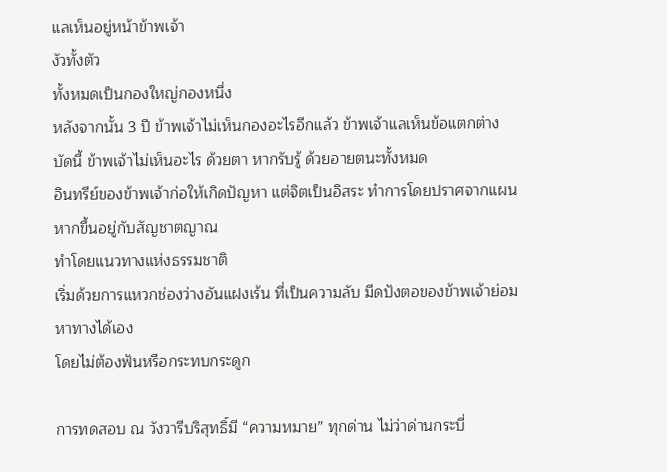แลเห็นอยู่หน้าข้าพเจ้า
งัวทั้งตัว
ทั้งหมดเป็นกองใหญ่กองหนึ่ง
หลังจากนั้น 3 ปี ข้าพเจ้าไม่เห็นกองอะไรอีกแล้ว ข้าพเจ้าแลเห็นข้อแตกต่าง
บัดนี้ ข้าพเจ้าไม่เห็นอะไร ด้วยตา หากรับรู้ ด้วยอายตนะทั้งหมด
อินทรีย์ของข้าพเจ้าก่อให้เกิดปัญหา แต่จิตเป็นอิสระ ทำการโดยปราศจากแผน หากขึ้นอยู่กับสัญชาตญาณ
ทำโดยแนวทางแห่งธรรมชาติ
เริ่มด้วยการแหวกช่องว่างอันแฝงเร้น ที่เป็นความลับ มีดปังตอของข้าพเจ้าย่อมหาทางได้เอง
โดยไม่ต้องฟันหรือกระทบกระดูก

การทดสอบ ณ วังวารีบริสุทธิ์มี “ความหมาย” ทุกด่าน ไม่ว่าด่านกระบี่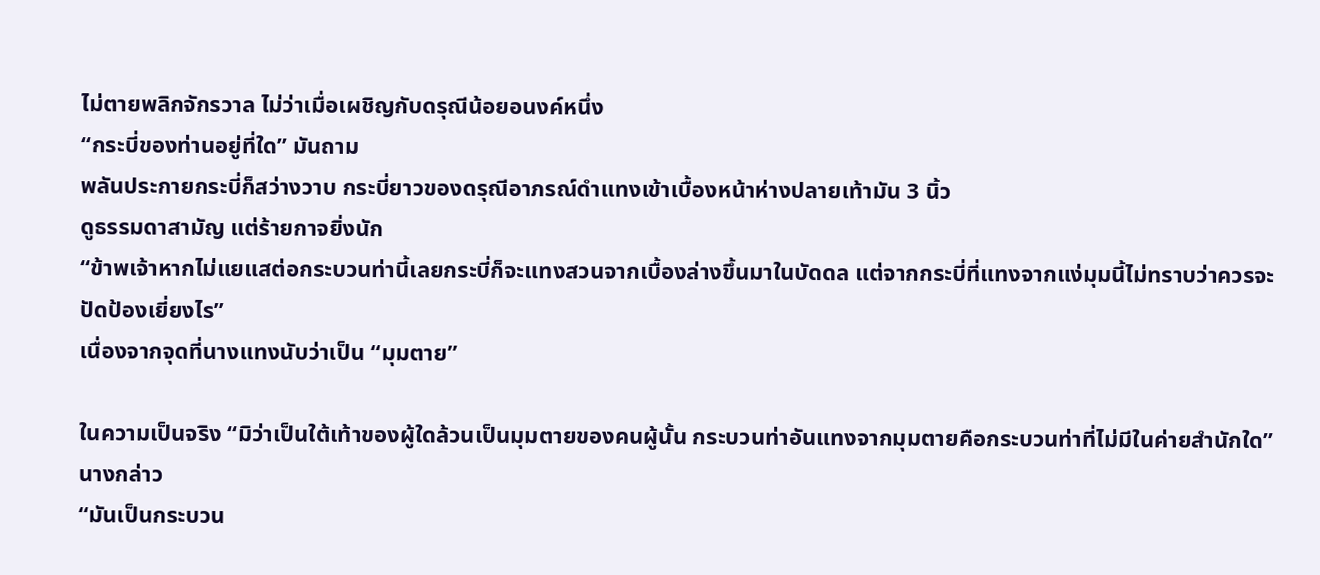ไม่ตายพลิกจักรวาล ไม่ว่าเมื่อเผชิญกับดรุณีน้อยอนงค์หนึ่ง
“กระบี่ของท่านอยู่ที่ใด” มันถาม
พลันประกายกระบี่ก็สว่างวาบ กระบี่ยาวของดรุณีอาภรณ์ดำแทงเข้าเบื้องหน้าห่างปลายเท้ามัน 3 นิ้ว
ดูธรรมดาสามัญ แต่ร้ายกาจยิ่งนัก
“ข้าพเจ้าหากไม่แยแสต่อกระบวนท่านี้เลยกระบี่ก็จะแทงสวนจากเบื้องล่างขึ้นมาในบัดดล แต่จากกระบี่ที่แทงจากแง่มุมนี้ไม่ทราบว่าควรจะปัดป้องเยี่ยงไร”
เนื่องจากจุดที่นางแทงนับว่าเป็น “มุมตาย”

ในความเป็นจริง “มิว่าเป็นใต้เท้าของผู้ใดล้วนเป็นมุมตายของคนผู้นั้น กระบวนท่าอันแทงจากมุมตายคือกระบวนท่าที่ไม่มีในค่ายสำนักใด” นางกล่าว
“มันเป็นกระบวน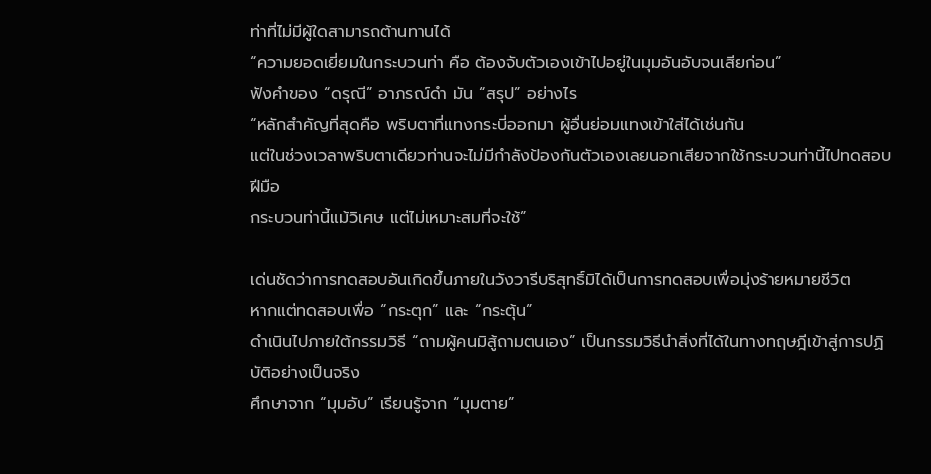ท่าที่ไม่มีผู้ใดสามารถต้านทานได้
“ความยอดเยี่ยมในกระบวนท่า คือ ต้องจับตัวเองเข้าไปอยู่ในมุมอันอับจนเสียก่อน”
ฟังคำของ “ดรุณี” อาภรณ์ดำ มัน “สรุป” อย่างไร
“หลักสำคัญที่สุดคือ พริบตาที่แทงกระบี่ออกมา ผู้อื่นย่อมแทงเข้าใส่ได้เช่นกัน
แต่ในช่วงเวลาพริบตาเดียวท่านจะไม่มีกำลังป้องกันตัวเองเลยนอกเสียจากใช้กระบวนท่านี้ไปทดสอบฝีมือ
กระบวนท่านี้แม้วิเศษ แต่ไม่เหมาะสมที่จะใช้”

เด่นชัดว่าการทดสอบอันเกิดขึ้นภายในวังวารีบริสุทธิ์มิได้เป็นการทดสอบเพื่อมุ่งร้ายหมายชีวิต
หากแต่ทดสอบเพื่อ “กระตุก” และ “กระตุ้น”
ดำเนินไปภายใต้กรรมวิธี “ถามผู้คนมิสู้ถามตนเอง” เป็นกรรมวิธีนำสิ่งที่ได้ในทางทฤษฎีเข้าสู่การปฏิบัติอย่างเป็นจริง
ศึกษาจาก “มุมอับ” เรียนรู้จาก “มุมตาย”